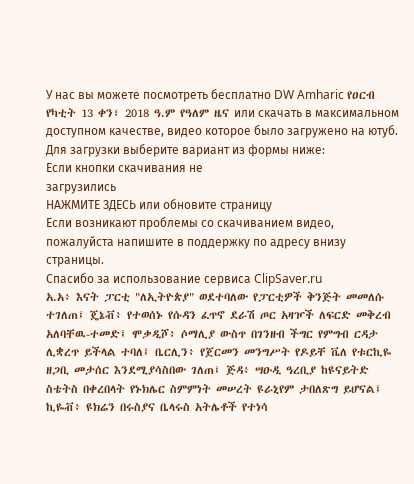У нас вы можете посмотреть бесплатно DW Amharic የዐርብ የካቲት 13 ቀን፣ 2018 ዓ.ም የዓለም ዜና или скачать в максимальном доступном качестве, видео которое было загружено на ютуб. Для загрузки выберите вариант из формы ниже:
Если кнопки скачивания не
загрузились
НАЖМИТЕ ЗДЕСЬ или обновите страницу
Если возникают проблемы со скачиванием видео, пожалуйста напишите в поддержку по адресу внизу
страницы.
Спасибо за использование сервиса ClipSaver.ru
አ.አ፥ እናት ፓርቲ "ለኢትዮጵያ" ወደተባለው የፓርቲዎች ቅንጅት መመለሱ ተገለጠ፤ ጄኔቭ፥ የተወሰኑ የሱዳን ፈጥኖ ደራሽ ጦር አዛዦች ለፍርድ መቅረብ አለባቸዉ-ተመድ፤ ሞቃዲሾ፥ ሶማሊያ ውስጥ በገንዘብ ችግር የምግብ ርዳታ ሊቋረጥ ይችላል ተባለ፤ ቤርሊን፥ የጀርመን መንግሥት የዶይቸ ቬለ የቱርኪዬ ዘጋቢ መታሰር እንደሚያሳስበው ገለጠ፤ ጅዳ፥ ሣዑዲ ዓረቢያ ከዩናይትድ ስቴትስ በቀረበላት የኑክሌር ስምምነት መሠረት ዩራኒየም ታበለጽግ ይሆናል፤ ኪዬቭ፥ ዩክሬን በሩስያና ቤላሩስ አትሌቶች የተነሳ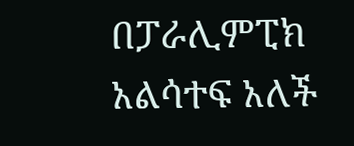በፓራሊምፒክ አልሳተፍ አለች